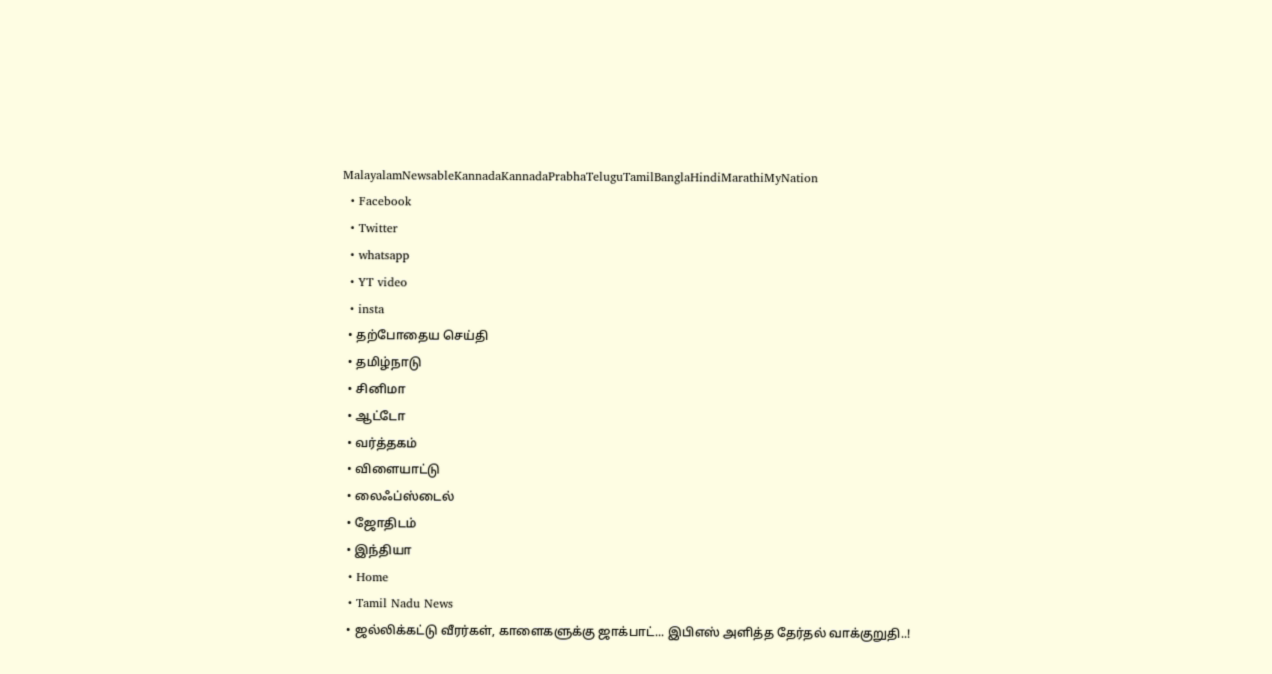MalayalamNewsableKannadaKannadaPrabhaTeluguTamilBanglaHindiMarathiMyNation
  • Facebook
  • Twitter
  • whatsapp
  • YT video
  • insta
  • தற்போதைய செய்தி
  • தமிழ்நாடு
  • சினிமா
  • ஆட்டோ
  • வர்த்தகம்
  • விளையாட்டு
  • லைஃப்ஸ்டைல்
  • ஜோதிடம்
  • இந்தியா
  • Home
  • Tamil Nadu News
  • ஜல்லிக்கட்டு வீரர்கள், காளைகளுக்கு ஜாக்பாட்... இபிஎஸ் அளித்த தேர்தல் வாக்குறுதி..!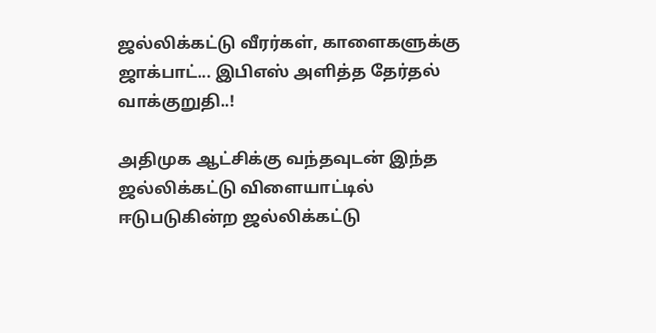ஜல்லிக்கட்டு வீரர்கள், காளைகளுக்கு ஜாக்பாட்... இபிஎஸ் அளித்த தேர்தல் வாக்குறுதி..!

அதிமுக ஆட்சிக்கு வந்தவுடன் இந்த ஜல்லிக்கட்டு விளையாட்டில் ஈடுபடுகின்ற ஜல்லிக்கட்டு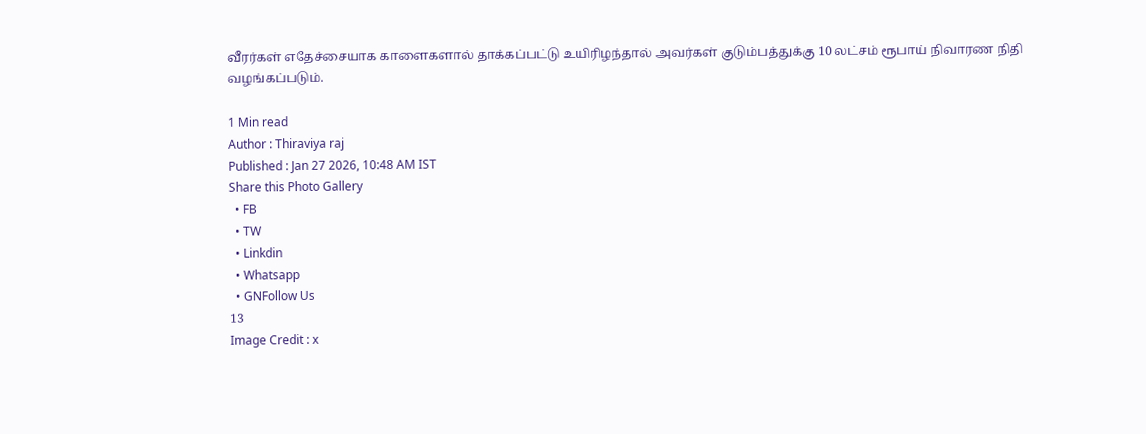வீரர்கள் எதேச்சையாக காளைகளால் தாக்கப்பட்டு உயிரிழந்தால் அவர்கள் குடும்பத்துக்கு 10 லட்சம் ரூபாய் நிவாரண நிதி வழங்கப்படும்.

1 Min read
Author : Thiraviya raj
Published : Jan 27 2026, 10:48 AM IST
Share this Photo Gallery
  • FB
  • TW
  • Linkdin
  • Whatsapp
  • GNFollow Us
13
Image Credit : x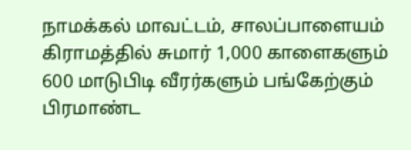நாமக்கல் மாவட்டம், சாலப்பாளையம் கிராமத்தில் சுமார் 1,000 காளைகளும் 600 மாடுபிடி வீரர்களும் பங்கேற்கும் பிரமாண்ட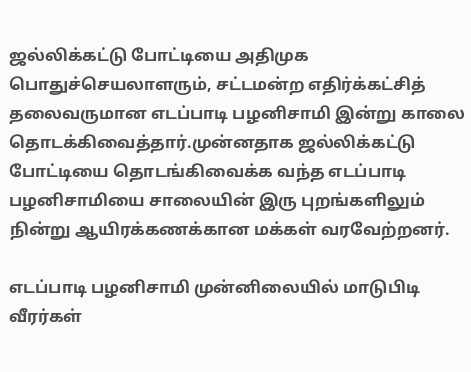ஜல்லிக்கட்டு போட்டியை அதிமுக பொதுச்செயலாளரும், சட்டமன்ற எதிர்க்கட்சித் தலைவருமான எடப்பாடி பழனிசாமி இன்று காலை தொடக்கிவைத்தார்.முன்னதாக ஜல்லிக்கட்டு போட்டியை தொடங்கிவைக்க வந்த எடப்பாடி பழனிசாமியை சாலையின் இரு புறங்களிலும் நின்று ஆயிரக்கணக்கான மக்கள் வரவேற்றனர்.

எடப்பாடி பழனிசாமி முன்னிலையில் மாடுபிடி வீரர்கள்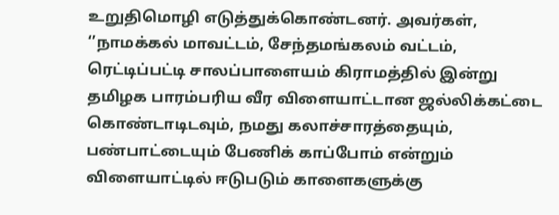உறுதிமொழி எடுத்துக்கொண்டனர். அவர்கள், ‘’நாமக்கல் மாவட்டம், சேந்தமங்கலம் வட்டம், ரெட்டிப்பட்டி சாலப்பாளையம் கிராமத்தில் இன்று தமிழக பாரம்பரிய வீர விளையாட்டான ஜல்லிக்கட்டை கொண்டாடிடவும், நமது கலாச்சாரத்தையும், பண்பாட்டையும் பேணிக் காப்போம் என்றும் விளையாட்டில் ஈடுபடும் காளைகளுக்கு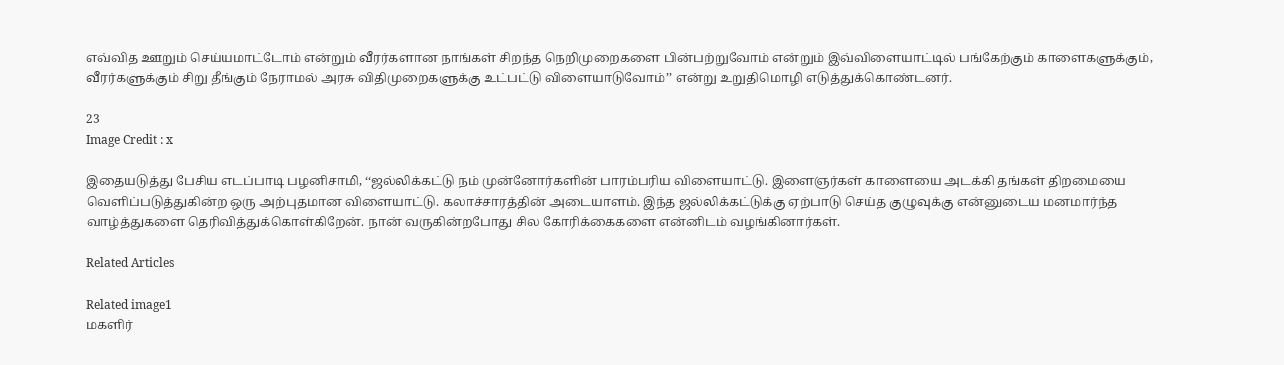எவ்வித ஊறும் செய்யமாட்டோம் என்றும் வீரர்களான நாங்கள் சிறந்த நெறிமுறைகளை பின்பற்றுவோம் என்றும் இவ்விளையாட்டில் பங்கேற்கும் காளைகளுக்கும், வீரர்களுக்கும் சிறு தீங்கும் நேராமல் அரசு விதிமுறைகளுக்கு உட்பட்டு விளையாடுவோம்’’ என்று உறுதிமொழி எடுத்துக்கொண்டனர்.

23
Image Credit : x

இதையடுத்து பேசிய எடப்பாடி பழனிசாமி, ‘‘ஜல்லிக்கட்டு நம் முன்னோர்களின் பாரம்பரிய விளையாட்டு. இளைஞர்கள் காளையை அடக்கி தங்கள் திறமையை வெளிப்படுத்துகின்ற ஒரு அற்புதமான விளையாட்டு. கலாச்சாரத்தின் அடையாளம். இந்த ஜல்லிக்கட்டுக்கு ஏற்பாடு செய்த குழுவுக்கு என்னுடைய மனமார்ந்த வாழ்த்துகளை தெரிவித்துக்கொள்கிறேன். நான் வருகின்றபோது சில கோரிக்கைகளை என்னிடம் வழங்கினார்கள்.

Related Articles

Related image1
மகளிர்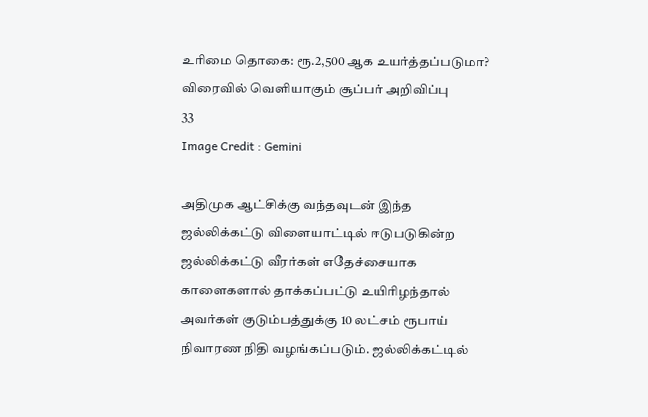உரிமை தொகை: ரூ.2,500 ஆக உயர்த்தப்படுமா? விரைவில் வெளியாகும் சூப்பர் அறிவிப்பு
33
Image Credit : Gemini

அதிமுக ஆட்சிக்கு வந்தவுடன் இந்த ஜல்லிக்கட்டு விளையாட்டில் ஈடுபடுகின்ற ஜல்லிக்கட்டு வீரர்கள் எதேச்சையாக காளைகளால் தாக்கப்பட்டு உயிரிழந்தால் அவர்கள் குடும்பத்துக்கு 10 லட்சம் ரூபாய் நிவாரண நிதி வழங்கப்படும். ஜல்லிக்கட்டில்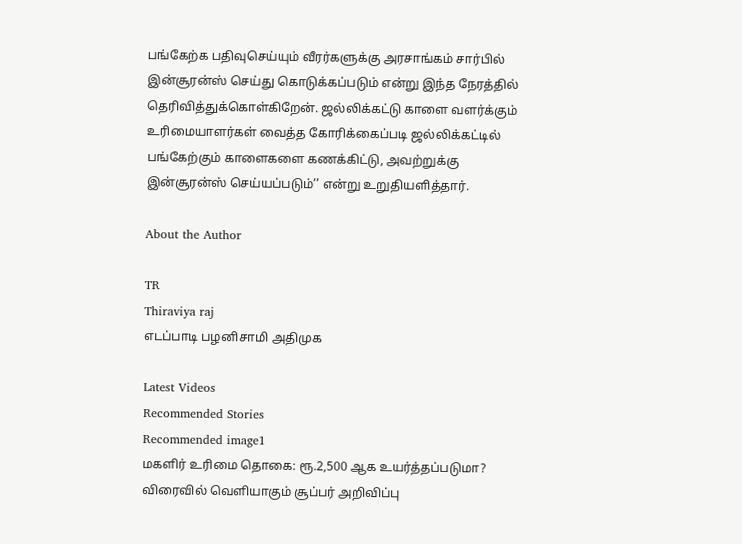பங்கேற்க பதிவுசெய்யும் வீரர்களுக்கு அரசாங்கம் சார்பில் இன்சூரன்ஸ் செய்து கொடுக்கப்படும் என்று இந்த நேரத்தில் தெரிவித்துக்கொள்கிறேன். ஜல்லிக்கட்டு காளை வளர்க்கும் உரிமையாளர்கள் வைத்த கோரிக்கைப்படி ஜல்லிக்கட்டில் பங்கேற்கும் காளைகளை கணக்கிட்டு, அவற்றுக்கு இன்சூரன்ஸ் செய்யப்படும்’’ என்று உறுதியளித்தார்.

About the Author

TR
Thiraviya raj
எடப்பாடி பழனிசாமி அதிமுக

Latest Videos
Recommended Stories
Recommended image1
மகளிர் உரிமை தொகை: ரூ.2,500 ஆக உயர்த்தப்படுமா? விரைவில் வெளியாகும் சூப்பர் அறிவிப்பு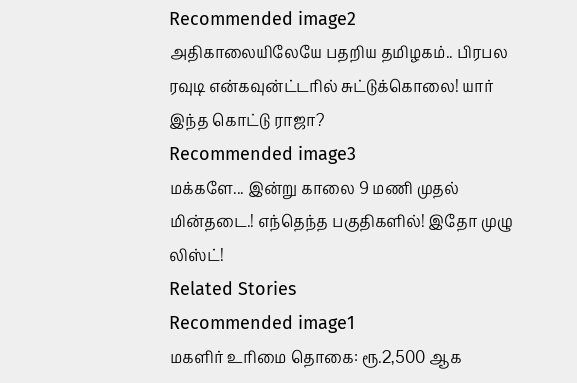Recommended image2
அதிகாலையிலேயே பதறிய தமிழகம்.. பிரபல ரவுடி என்கவுன்ட்டரில் சுட்டுக்கொலை! யார் இந்த கொட்டு ராஜா?
Recommended image3
மக்களே... இன்று காலை 9 மணி முதல் மின்தடை.! எந்தெந்த பகுதிகளில்! இதோ முழு லிஸ்ட்!
Related Stories
Recommended image1
மகளிர் உரிமை தொகை: ரூ.2,500 ஆக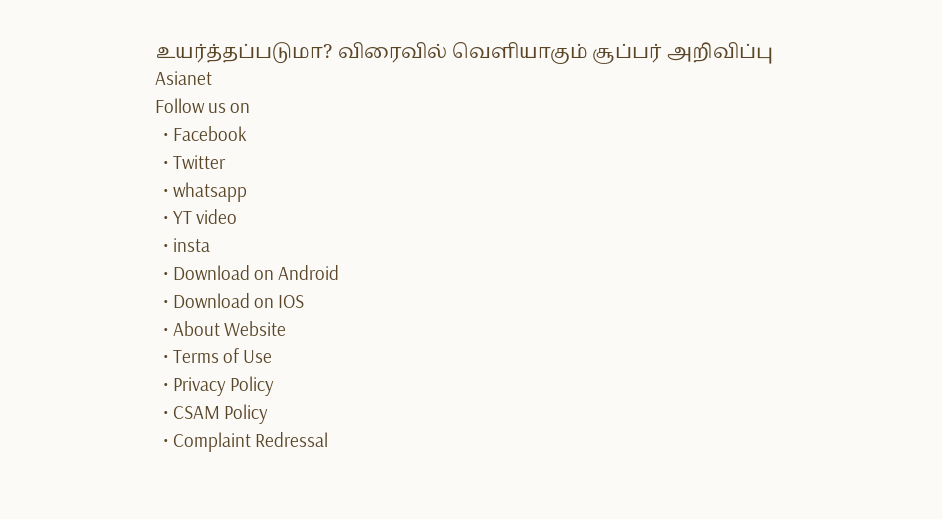உயர்த்தப்படுமா? விரைவில் வெளியாகும் சூப்பர் அறிவிப்பு
Asianet
Follow us on
  • Facebook
  • Twitter
  • whatsapp
  • YT video
  • insta
  • Download on Android
  • Download on IOS
  • About Website
  • Terms of Use
  • Privacy Policy
  • CSAM Policy
  • Complaint Redressal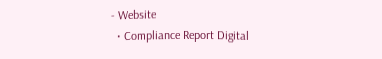- Website
  • Compliance Report Digital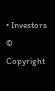• Investors
© Copyright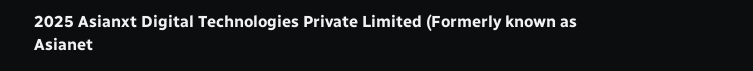2025 Asianxt Digital Technologies Private Limited (Formerly known as Asianet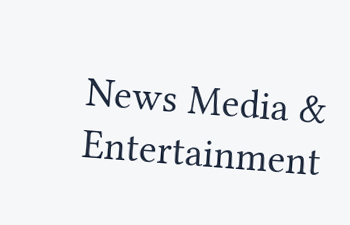News Media & Entertainment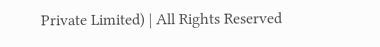Private Limited) | All Rights Reserved